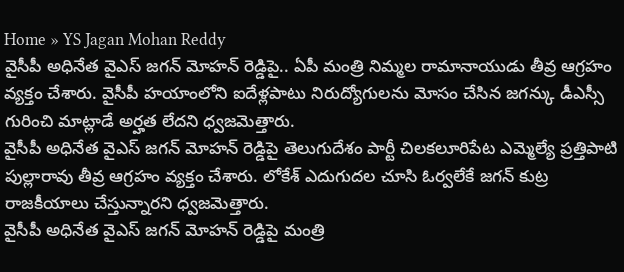Home » YS Jagan Mohan Reddy
వైసీపీ అధినేత వైఎస్ జగన్ మోహన్ రెడ్డిపై.. ఏపీ మంత్రి నిమ్మల రామానాయుడు తీవ్ర ఆగ్రహం వ్యక్తం చేశారు. వైసీపీ హయాంలోని ఐదేళ్లపాటు నిరుద్యోగులను మోసం చేసిన జగన్కు డీఎస్సీ గురించి మాట్లాడే అర్హత లేదని ధ్వజమెత్తారు.
వైసీపీ అధినేత వైఎస్ జగన్ మోహన్ రెడ్డిపై తెలుగుదేశం పార్టీ చిలకలూరిపేట ఎమ్మెల్యే ప్రత్తిపాటి పుల్లారావు తీవ్ర ఆగ్రహం వ్యక్తం చేశారు. లోకేశ్ ఎదుగుదల చూసి ఓర్వలేకే జగన్ కుట్ర రాజకీయాలు చేస్తున్నారని ధ్వజమెత్తారు.
వైసీపీ అధినేత వైఎస్ జగన్ మోహన్ రెడ్డిపై మంత్రి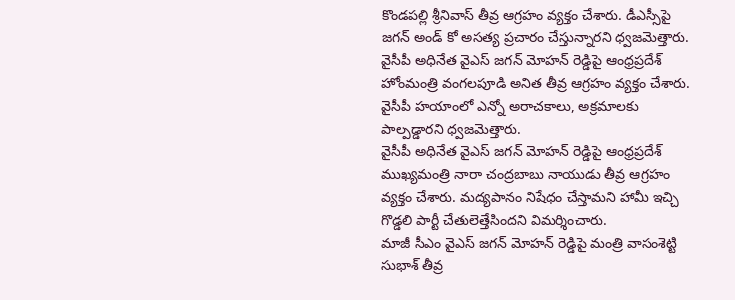కొండపల్లి శ్రీనివాస్ తీవ్ర ఆగ్రహం వ్యక్తం చేశారు. డీఎస్సీపై జగన్ అండ్ కో అసత్య ప్రచారం చేస్తున్నారని ధ్వజమెత్తారు.
వైసీపీ అధినేత వైఎస్ జగన్ మోహన్ రెడ్డిపై ఆంధ్రప్రదేశ్ హోంమంత్రి వంగలపూడి అనిత తీవ్ర ఆగ్రహం వ్యక్తం చేశారు. వైసీపీ హయాంలో ఎన్నో అరాచకాలు, అక్రమాలకు పాల్పడ్డారని ధ్వజమెత్తారు.
వైసీపీ అధినేత వైఎస్ జగన్ మోహన్ రెడ్డిపై ఆంధ్రప్రదేశ్ ముఖ్యమంత్రి నారా చంద్రబాబు నాయుడు తీవ్ర ఆగ్రహం వ్యక్తం చేశారు. మద్యపానం నిషేధం చేస్తామని హామీ ఇచ్చి గొడ్డలి పార్టీ చేతులెత్తేసిందని విమర్శించారు.
మాజీ సీఎం వైఎస్ జగన్ మోహన్ రెడ్డిపై మంత్రి వాసంశెట్టి సుభాశ్ తీవ్ర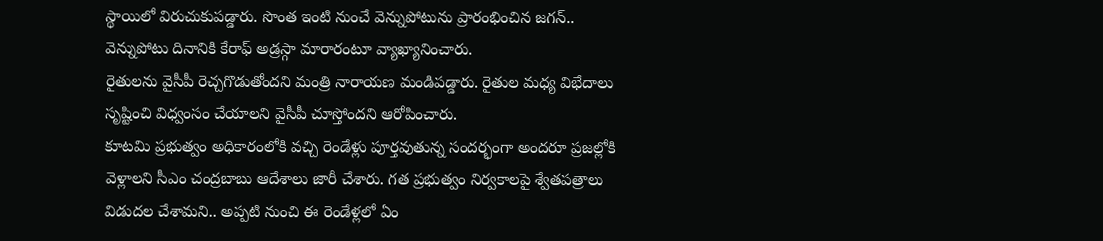స్థాయిలో విరుచుకుపడ్డారు. సొంత ఇంటి నుంచే వెన్నుపోటును ప్రారంభించిన జగన్.. వెన్నుపోటు దినానికి కేరాఫ్ అడ్రస్గా మారారంటూ వ్యాఖ్యానించారు.
రైతులను వైసీపీ రెచ్చగొడుతోందని మంత్రి నారాయణ మండిపడ్డారు. రైతుల మధ్య విభేదాలు సృష్టించి విధ్వంసం చేయాలని వైసీపీ చూస్తోందని ఆరోపించారు.
కూటమి ప్రభుత్వం అధికారంలోకి వచ్చి రెండేళ్లు పూర్తవుతున్న సందర్భంగా అందరూ ప్రజల్లోకి వెళ్లాలని సీఎం చంద్రబాబు ఆదేశాలు జారీ చేశారు. గత ప్రభుత్వం నిర్వకాలపై శ్వేతపత్రాలు విడుదల చేశామని.. అప్పటి నుంచి ఈ రెండేళ్లలో ఏం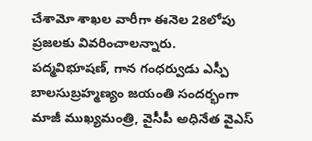చేశామో శాఖల వారీగా ఈనెల 28లోపు ప్రజలకు వివరించాలన్నారు.
పద్మవిభూషణ్, గాన గంధర్వుడు ఎస్పీ బాలసుబ్రహ్మణ్యం జయంతి సందర్భంగా మాజీ ముఖ్యమంత్రి, వైసీపీ అధినేత వైఎస్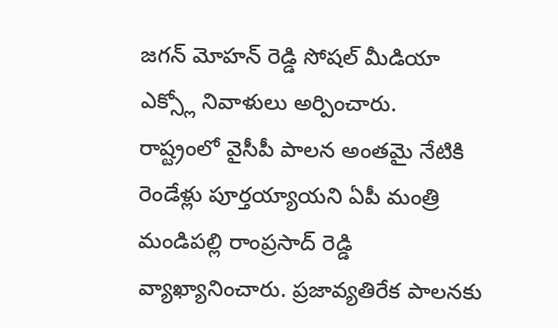జగన్ మోహన్ రెడ్డి సోషల్ మీడియా ఎక్స్లో నివాళులు అర్పించారు.
రాష్ట్రంలో వైసీపీ పాలన అంతమై నేటికి రెండేళ్లు పూర్తయ్యాయని ఏపీ మంత్రి మండిపల్లి రాంప్రసాద్ రెడ్డి వ్యాఖ్యానించారు. ప్రజావ్యతిరేక పాలనకు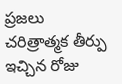ప్రజలు చరిత్రాత్మక తీర్పు ఇచ్చిన రోజు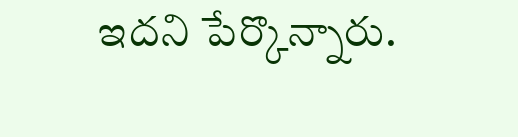ఇదని పేర్కొన్నారు.